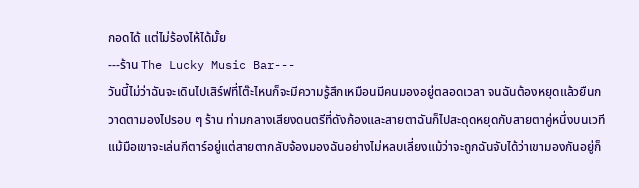กอดได้ แต่ไม่ร้องไห้ได้มั้ย
---ร้าน The Lucky Music Bar---
วันนี้ไม่ว่าฉันจะเดินไปเสิร์ฟที่โต๊ะไหนก็จะมีความรู้สึกเหมือนมีคนมองอยู่ตลอดเวลา จนฉันต้องหยุดแล้วยืนกวาดตามองไปรอบ ๆ ร้าน ท่ามกลางเสียงดนตรีที่ดังก้องและสายตาฉันก็ไปสะดุดหยุดกับสายตาคู่หนึ่งบนเวที แม้มือเขาจะเล่นกีตาร์อยู่แต่สายตากลับจ้องมองฉันอย่างไม่หลบเลี่ยงแม้ว่าจะถูกฉันจับได้ว่าเขามองกันอยู่ก็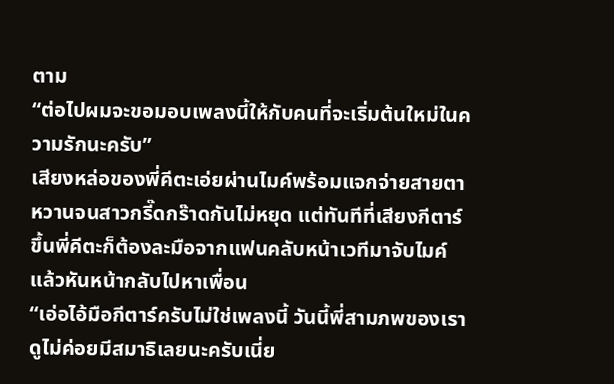ตาม
“ต่อไปผมจะขอมอบเพลงนี้ให้กับคนที่จะเริ่มต้นใหม่ในความรักนะครับ”
เสียงหล่อของพี่คีตะเอ่ยผ่านไมค์พร้อมแจกจ่ายสายตาหวานจนสาวกรี๊ดกร๊าดกันไม่หยุด แต่ทันทีที่เสียงกีตาร์ขึ้นพี่คีตะก็ต้องละมือจากแฟนคลับหน้าเวทีมาจับไมค์แล้วหันหน้ากลับไปหาเพื่อน
“เอ่อไอ้มือกีตาร์ครับไม่ใช่เพลงนี้ วันนี้พี่สามภพของเราดูไม่ค่อยมีสมาธิเลยนะครับเนี่ย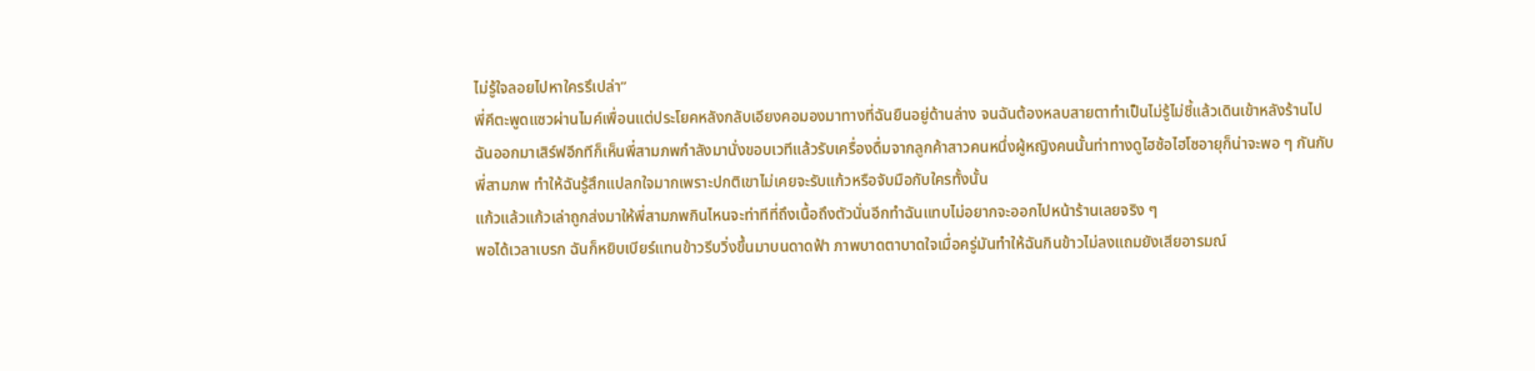ไม่รู้ใจลอยไปหาใครรึเปล่า”
พี่คีตะพูดแซวผ่านไมค์เพื่อนแต่ประโยคหลังกลับเอียงคอมองมาทางที่ฉันยืนอยู่ด้านล่าง จนฉันต้องหลบสายตาทำเป็นไม่รู้ไม่ชี้แล้วเดินเข้าหลังร้านไป
ฉันออกมาเสิร์ฟอีกทีก็เห็นพี่สามภพกำลังมานั่งขอบเวทีแล้วรับเครื่องดื่มจากลูกค้าสาวคนหนึ่งผู้หญิงคนนั้นท่าทางดูไฮซ้อไฮโซอายุก็น่าจะพอ ๆ กันกับพี่สามภพ ทำให้ฉันรู้สึกแปลกใจมากเพราะปกติเขาไม่เคยจะรับแก้วหรือจับมือกับใครทั้งนั้น
แก้วแล้วแก้วเล่าถูกส่งมาให้พี่สามภพกินไหนจะท่าทีที่ถึงเนื้อถึงตัวนั่นอีกทำฉันแทบไม่อยากจะออกไปหน้าร้านเลยจริง ๆ
พอได้เวลาเบรก ฉันก็หยิบเบียร์แทนข้าวรีบวิ่งขึ้นมาบนดาดฟ้า ภาพบาดตาบาดใจเมื่อครู่มันทำให้ฉันกินข้าวไม่ลงแถมยังเสียอารมณ์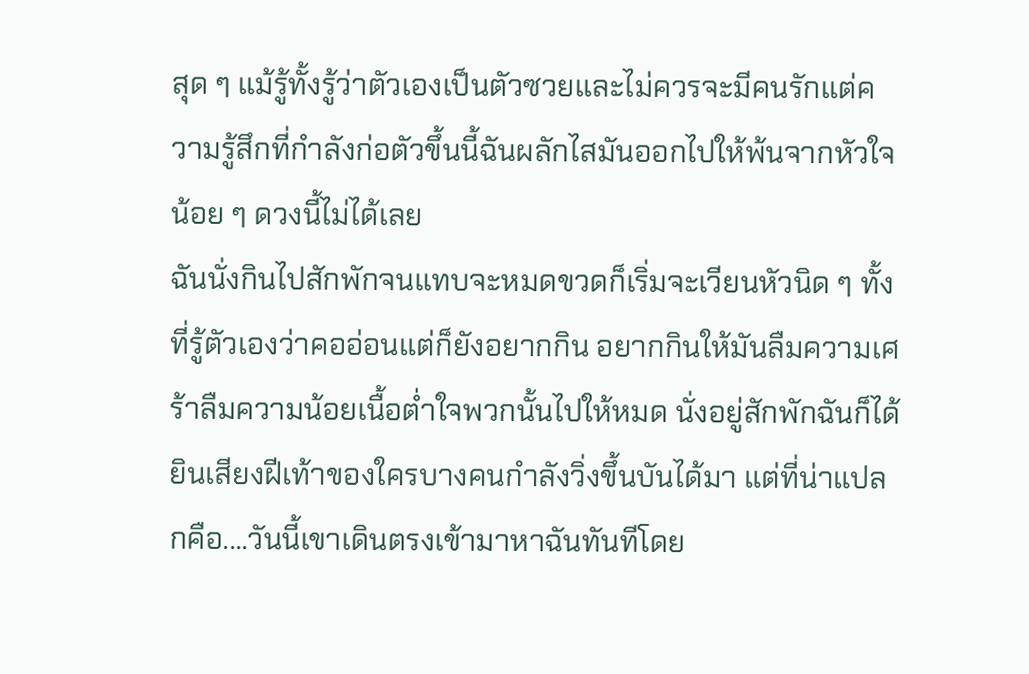สุด ๆ แม้รู้ทั้งรู้ว่าตัวเองเป็นตัวซวยและไม่ควรจะมีคนรักแต่ความรู้สึกที่กำลังก่อตัวขึ้นนี้ฉันผลักไสมันออกไปให้พ้นจากหัวใจน้อย ๆ ดวงนี้ไม่ได้เลย
ฉันนั่งกินไปสักพักจนแทบจะหมดขวดก็เริ่มจะเวียนหัวนิด ๆ ทั้งที่รู้ตัวเองว่าคออ่อนแต่ก็ยังอยากกิน อยากกินให้มันลืมความเศร้าลืมความน้อยเนื้อต่ำใจพวกนั้นไปให้หมด นั่งอยู่สักพักฉันก็ได้ยินเสียงฝีเท้าของใครบางคนกำลังวิ่งขึ้นบันได้มา แต่ที่น่าแปลกคือ....วันนี้เขาเดินตรงเข้ามาหาฉันทันทีโดย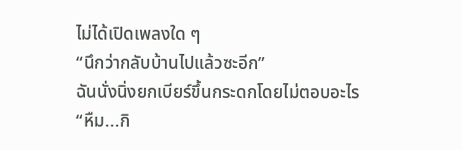ไม่ได้เปิดเพลงใด ๆ
“นึกว่ากลับบ้านไปแล้วซะอีก”
ฉันนั่งนิ่งยกเบียร์ขึ้นกระดกโดยไม่ตอบอะไร
“หืม...กิ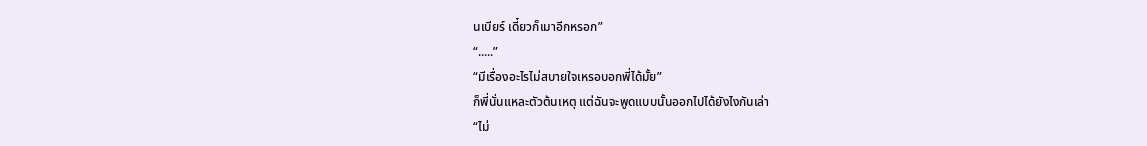นเบียร์ เดี๋ยวก็เมาอีกหรอก”
“.....”
“มีเรื่องอะไรไม่สบายใจเหรอบอกพี่ได้มั้ย”
ก็พี่นั่นแหละตัวต้นเหตุ แต่ฉันจะพูดแบบนั้นออกไปได้ยังไงกันเล่า
“ไม่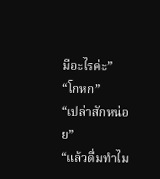มีอะไรค่ะ”
“โกหก”
“เปล่าสักหน่อย”
“แล้วดื่มทำไม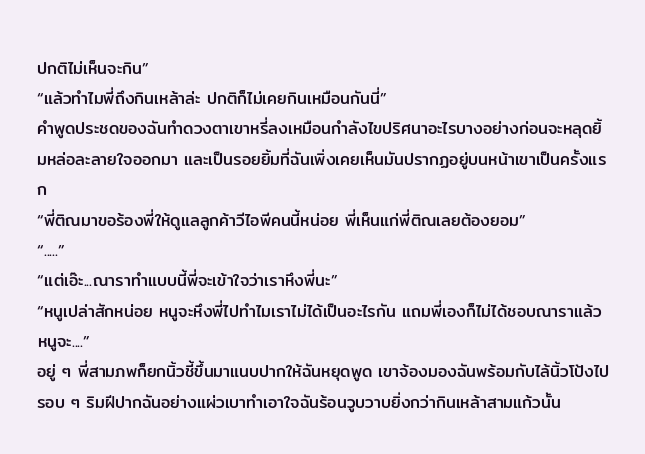ปกติไม่เห็นจะกิน”
“แล้วทำไมพี่ถึงกินเหล้าล่ะ ปกติก็ไม่เคยกินเหมือนกันนี่”
คำพูดประชดของฉันทำดวงตาเขาหรี่ลงเหมือนกำลังไขปริศนาอะไรบางอย่างก่อนจะหลุดยิ้มหล่อละลายใจออกมา และเป็นรอยยิ้มที่ฉันเพิ่งเคยเห็นมันปรากฏอยู่บนหน้าเขาเป็นครั้งแรก
“พี่ติณมาขอร้องพี่ให้ดูแลลูกค้าวีไอพีคนนี้หน่อย พี่เห็นแก่พี่ติณเลยต้องยอม”
“.....”
“แต่เอ๊ะ...ณาราทำแบบนี้พี่จะเข้าใจว่าเราหึงพี่นะ”
“หนูเปล่าสักหน่อย หนูจะหึงพี่ไปทำไมเราไม่ได้เป็นอะไรกัน แถมพี่เองก็ไม่ได้ชอบณาราแล้วหนูจะ....”
อยู่ ๆ พี่สามภพก็ยกนิ้วชี้ขึ้นมาแนบปากให้ฉันหยุดพูด เขาจ้องมองฉันพร้อมกับไล้นิ้วโป้งไปรอบ ๆ ริมฝีปากฉันอย่างแผ่วเบาทำเอาใจฉันร้อนวูบวาบยิ่งกว่ากินเหล้าสามแก้วนั้น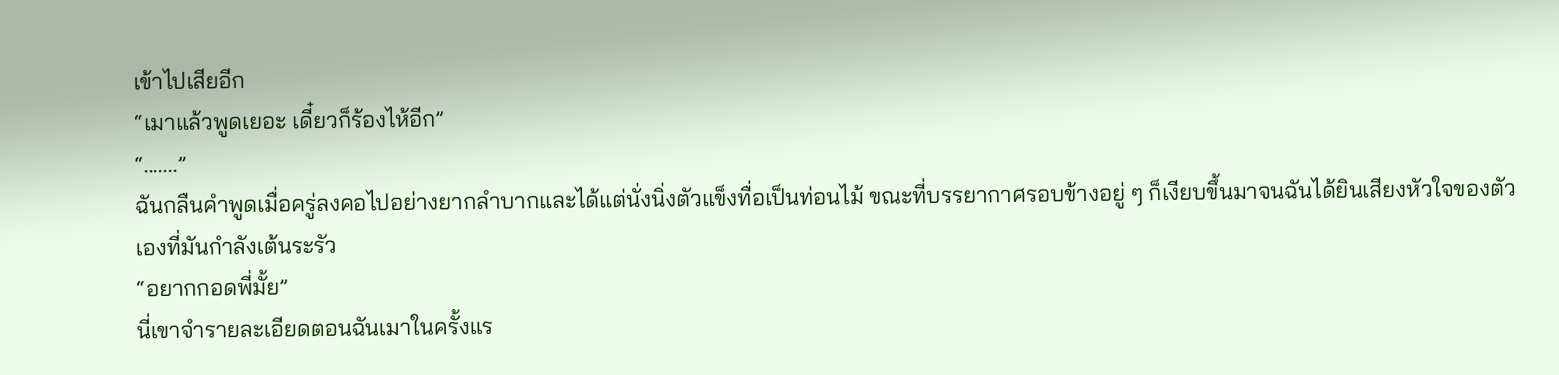เข้าไปเสียอีก
“เมาแล้วพูดเยอะ เดี๋ยวก็ร้องไห้อีก”
“.......”
ฉันกลืนคำพูดเมื่อครู่ลงคอไปอย่างยากลำบากและได้แต่นั่งนิ่งตัวแข็งทื่อเป็นท่อนไม้ ขณะที่บรรยากาศรอบข้างอยู่ ๆ ก็เงียบขึ้นมาจนฉันได้ยินเสียงหัวใจของตัวเองที่มันกำลังเต้นระรัว
“อยากกอดพี่มั้ย”
นี่เขาจำรายละเอียดตอนฉันเมาในครั้งแร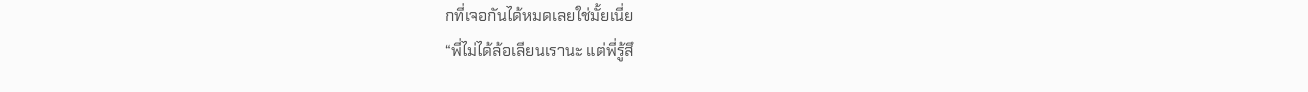กที่เจอกันได้หมดเลยใช่มั้ยเนี่ย
“พี่ไม่ได้ล้อเลียนเรานะ แต่พี่รู้สึ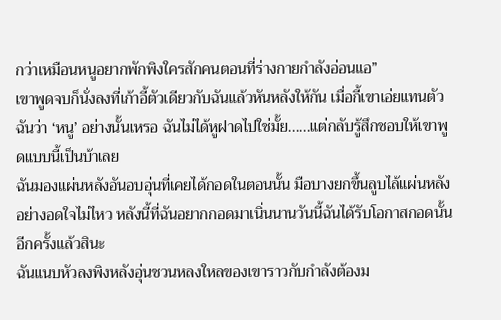กว่าเหมือนหนูอยากพักพิงใครสักคนตอนที่ร่างกายกำลังอ่อนแอ”
เขาพูดจบก็นั่งลงที่เก้าอี้ตัวเดียวกับฉันแล้วหันหลังให้กัน เมื่อกี้เขาเอ่ยแทนตัวฉันว่า ‘หนู’ อย่างนั้นเหรอ ฉันไม่ได้หูฝาดไปใช่มั้ย......แต่กลับรู้สึกชอบให้เขาพูดแบบนี้เป็นบ้าเลย
ฉันมองแผ่นหลังอันอบอุ่นที่เคยได้กอดในตอนนั้น มือบางยกขึ้นลูบไล้แผ่นหลังอย่างอดใจไม่ไหว หลังนี้ที่ฉันอยากกอดมาเนิ่นนานวันนี้ฉันได้รับโอกาสกอดนั้นอีกครั้งแล้วสินะ
ฉันแนบหัวลงพิงหลังอุ่นชวนหลงใหลของเขาราวกับกำลังต้องม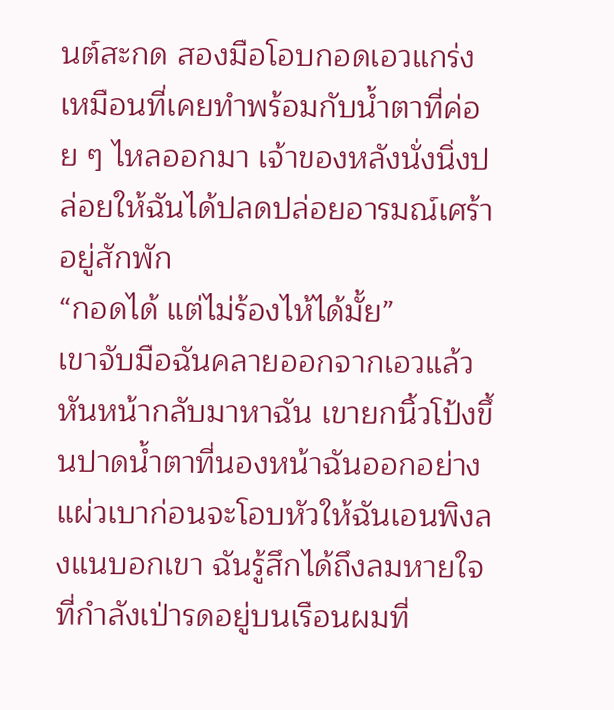นต์สะกด สองมือโอบกอดเอวแกร่งเหมือนที่เคยทำพร้อมกับน้ำตาที่ค่อย ๆ ไหลออกมา เจ้าของหลังนั่งนิ่งปล่อยให้ฉันได้ปลดปล่อยอารมณ์เศร้าอยู่สักพัก
“กอดได้ แต่ไม่ร้องไห้ได้มั้ย”
เขาจับมือฉันคลายออกจากเอวแล้วหันหน้ากลับมาหาฉัน เขายกนิ้วโป้งขึ้นปาดน้ำตาที่นองหน้าฉันออกอย่างแผ่วเบาก่อนจะโอบหัวให้ฉันเอนพิงลงแนบอกเขา ฉันรู้สึกได้ถึงลมหายใจที่กำลังเป่ารดอยู่บนเรือนผมที่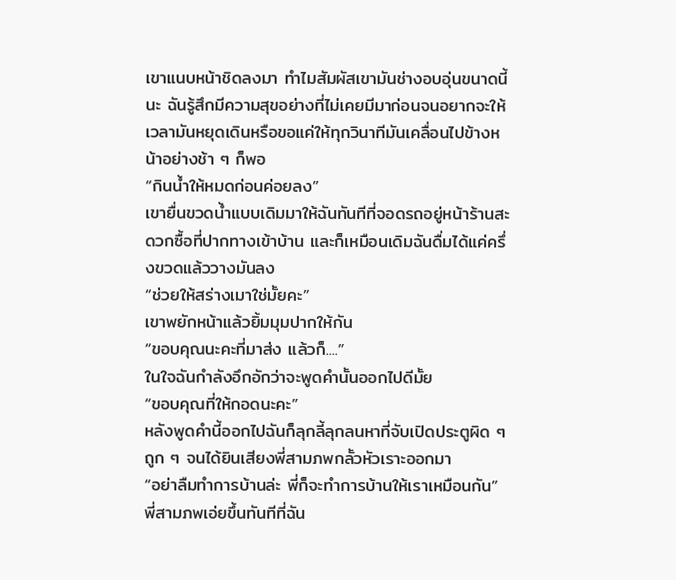เขาแนบหน้าชิดลงมา ทำไมสัมผัสเขามันช่างอบอุ่นขนาดนี้นะ ฉันรู้สึกมีความสุขอย่างที่ไม่เคยมีมาก่อนจนอยากจะให้เวลามันหยุดเดินหรือขอแค่ให้ทุกวินาทีมันเคลื่อนไปข้างหน้าอย่างช้า ๆ ก็พอ
“กินน้ำให้หมดก่อนค่อยลง”
เขายื่นขวดน้ำแบบเดิมมาให้ฉันทันทีที่จอดรถอยู่หน้าร้านสะดวกซื้อที่ปากทางเข้าบ้าน และก็เหมือนเดิมฉันดื่มได้แค่ครึ่งขวดแล้ววางมันลง
“ช่วยให้สร่างเมาใช่มั้ยคะ”
เขาพยักหน้าแล้วยิ้มมุมปากให้กัน
“ขอบคุณนะคะที่มาส่ง แล้วก็....”
ในใจฉันกำลังอึกอักว่าจะพูดคำนั้นออกไปดีมั้ย
“ขอบคุณที่ให้กอดนะคะ”
หลังพูดคำนี้ออกไปฉันก็ลุกลี้ลุกลนหาที่จับเปิดประตูผิด ๆ ถูก ๆ จนได้ยินเสียงพี่สามภพกลั้วหัวเราะออกมา
“อย่าลืมทำการบ้านล่ะ พี่ก็จะทำการบ้านให้เราเหมือนกัน”
พี่สามภพเอ่ยขึ้นทันทีที่ฉัน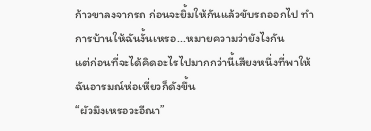ก้าวขาลงจากรถ ก่อนจะยิ้มให้กันแล้วขับรถออกไป ทำการบ้านให้ฉันงั้นเหรอ...หมายความว่ายังไงกัน
แต่ก่อนที่จะได้คิดอะไรไปมากกว่านี้เสียงหนึ่งที่พาให้ฉันอารมณ์ห่อเหี่ยวก็ดังขึ้น
“ผัวมึงเหรอวะอีณา”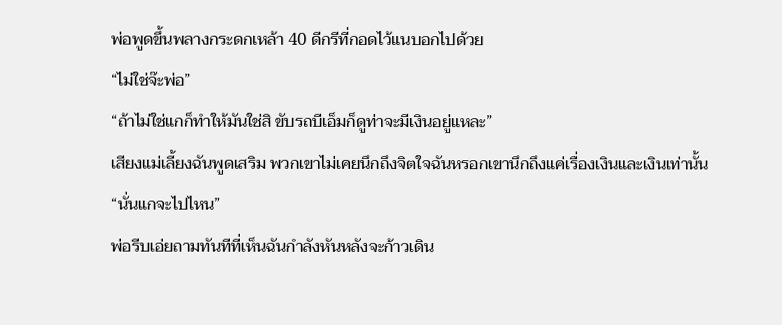พ่อพูดขึ้นพลางกระดกเหล้า 40 ดีกรีที่กอดไว้แนบอกไปด้วย
“ไม่ใช่จ๊ะพ่อ”
“ถ้าไม่ใช่แกก็ทำให้มันใช่สิ ขับรถบีเอ็มก็ดูท่าจะมีเงินอยู่แหละ”
เสียงแม่เลี้ยงฉันพูดเสริม พวกเขาไม่เคยนึกถึงจิตใจฉันหรอกเขานึกถึงแค่เรื่องเงินและเงินเท่านั้น
“นั่นแกจะไปไหน”
พ่อรีบเอ่ยถามทันทีที่เห็นฉันกำลังหันหลังจะก้าวเดิน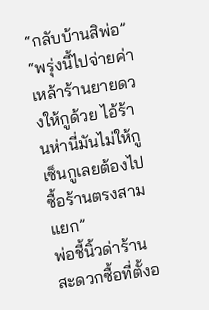“กลับบ้านสิพ่อ”
“พรุ่งนี้ไปจ่ายค่าเหล้าร้านยายดวงให้กูด้วย ไอ้ร้านห่านี่มันไม่ให้กูเซ็นกูเลยต้องไปซื้อร้านตรงสามแยก”
พ่อชี้นิ้วด่าร้านสะดวกซื้อที่ตั้งอ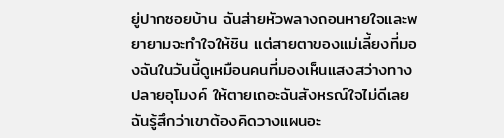ยู่ปากซอยบ้าน ฉันส่ายหัวพลางถอนหายใจและพยายามจะทำใจให้ชิน แต่สายตาของแม่เลี้ยงที่มองฉันในวันนี้ดูเหมือนคนที่มองเห็นแสงสว่างทางปลายอุโมงค์ ให้ตายเถอะฉันสังหรณ์ใจไม่ดีเลยฉันรู้สึกว่าเขาต้องคิดวางแผนอะ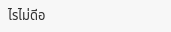ไรไม่ดีอ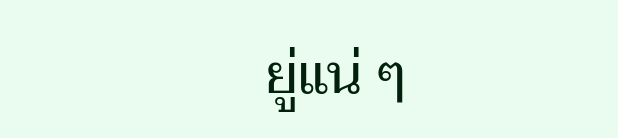ยู่แน่ ๆ